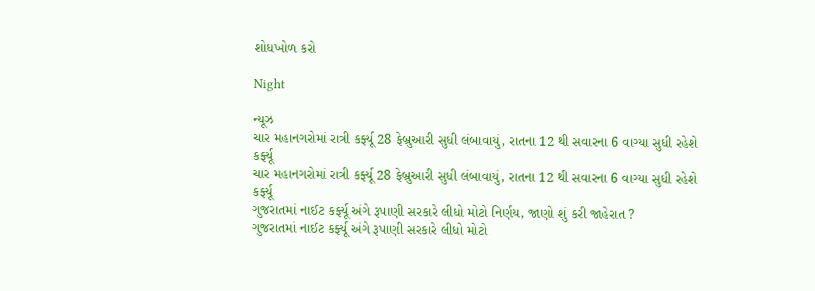શોધખોળ કરો

Night

ન્યૂઝ
ચાર મહાનગરોમાં રાત્રી કર્ફ્યૂ 28 ફેબ્રુઆરી સુધી લંબાવાયું, રાતના 12 થી સવારના 6 વાગ્યા સુધી રહેશે કર્ફ્યૂ
ચાર મહાનગરોમાં રાત્રી કર્ફ્યૂ 28 ફેબ્રુઆરી સુધી લંબાવાયું, રાતના 12 થી સવારના 6 વાગ્યા સુધી રહેશે કર્ફ્યૂ
ગુજરાતમાં નાઈટ કર્ફ્યૂ અંગે રૂપાણી સરકારે લીધો મોટો નિર્ણય, જાણો શું કરી જાહેરાત ?
ગુજરાતમાં નાઈટ કર્ફ્યૂ અંગે રૂપાણી સરકારે લીધો મોટો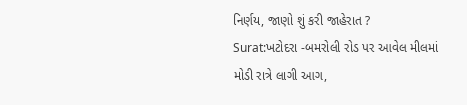નિર્ણય, જાણો શું કરી જાહેરાત ?
Surat:ખટોદરા -બમરોલી રોડ પર આવેલ મીલમાં મોડી રાત્રે લાગી આગ,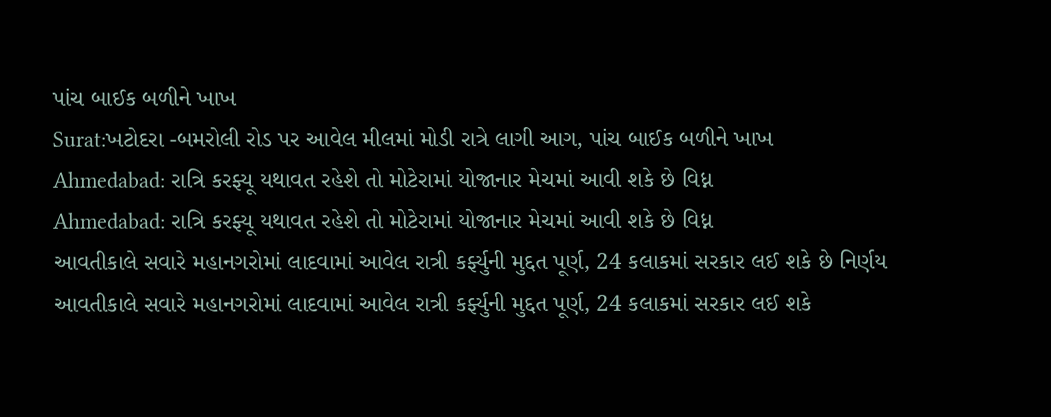પાંચ બાઈક બળીને ખાખ
Surat:ખટોદરા -બમરોલી રોડ પર આવેલ મીલમાં મોડી રાત્રે લાગી આગ, પાંચ બાઈક બળીને ખાખ
Ahmedabad: રાત્રિ કરફ્યૂ યથાવત રહેશે તો મોટેરામાં યોજાનાર મેચમાં આવી શકે છે વિધ્ન
Ahmedabad: રાત્રિ કરફ્યૂ યથાવત રહેશે તો મોટેરામાં યોજાનાર મેચમાં આવી શકે છે વિધ્ન
આવતીકાલે સવારે મહાનગરોમાં લાદવામાં આવેલ રાત્રી કર્ફ્યુની મુદ્દત પૂર્ણ, 24 કલાકમાં સરકાર લઈ શકે છે નિર્ણય
આવતીકાલે સવારે મહાનગરોમાં લાદવામાં આવેલ રાત્રી કર્ફ્યુની મુદ્દત પૂર્ણ, 24 કલાકમાં સરકાર લઈ શકે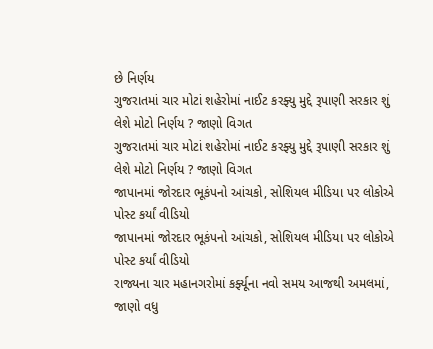છે નિર્ણય
ગુજરાતમાં ચાર મોટાં શહેરોમાં નાઈટ કરફ્યુ મુદ્દે રૂપાણી સરકાર શું લેશે મોટો નિર્ણય ? જાણો વિગત
ગુજરાતમાં ચાર મોટાં શહેરોમાં નાઈટ કરફ્યુ મુદ્દે રૂપાણી સરકાર શું લેશે મોટો નિર્ણય ? જાણો વિગત
જાપાનમાં જોરદાર ભૂકંપનો આંચકો, સોશિયલ મીડિયા પર લોકોએ પોસ્ટ કર્યાં વીડિયો
જાપાનમાં જોરદાર ભૂકંપનો આંચકો, સોશિયલ મીડિયા પર લોકોએ પોસ્ટ કર્યાં વીડિયો
રાજ્યના ચાર મહાનગરોમાં કર્ફ્યૂના નવો સમય આજથી અમલમાં, જાણો વધુ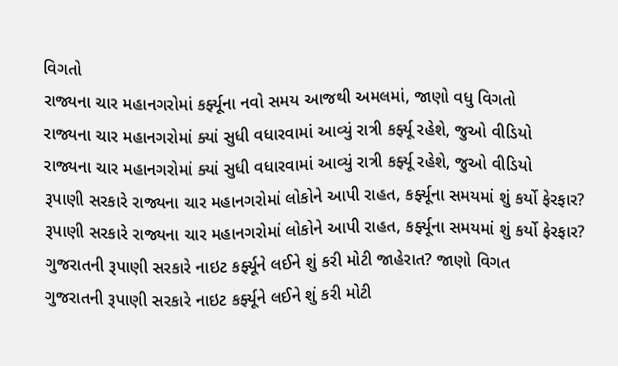વિગતો
રાજ્યના ચાર મહાનગરોમાં કર્ફ્યૂના નવો સમય આજથી અમલમાં, જાણો વધુ વિગતો
રાજ્યના ચાર મહાનગરોમાં ક્યાં સુધી વધારવામાં આવ્યું રાત્રી કર્ફ્યૂ રહેશે, જુઓ વીડિયો
રાજ્યના ચાર મહાનગરોમાં ક્યાં સુધી વધારવામાં આવ્યું રાત્રી કર્ફ્યૂ રહેશે, જુઓ વીડિયો
રૂપાણી સરકારે રાજ્યના ચાર મહાનગરોમાં લોકોને આપી રાહત, કર્ફ્યૂના સમયમાં શું કર્યો ફેરફાર?
રૂપાણી સરકારે રાજ્યના ચાર મહાનગરોમાં લોકોને આપી રાહત, કર્ફ્યૂના સમયમાં શું કર્યો ફેરફાર?
ગુજરાતની રૂપાણી સરકારે નાઇટ કર્ફ્યૂને લઈને શું કરી મોટી જાહેરાત? જાણો વિગત
ગુજરાતની રૂપાણી સરકારે નાઇટ કર્ફ્યૂને લઈને શું કરી મોટી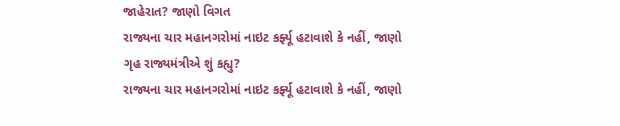જાહેરાત? જાણો વિગત
રાજ્યના ચાર મહાનગરોમાં નાઇટ કર્ફ્યૂ હટાવાશે કે નહીં, જાણો ગૃહ રાજ્યમંત્રીએ શું કહ્યુ?
રાજ્યના ચાર મહાનગરોમાં નાઇટ કર્ફ્યૂ હટાવાશે કે નહીં, જાણો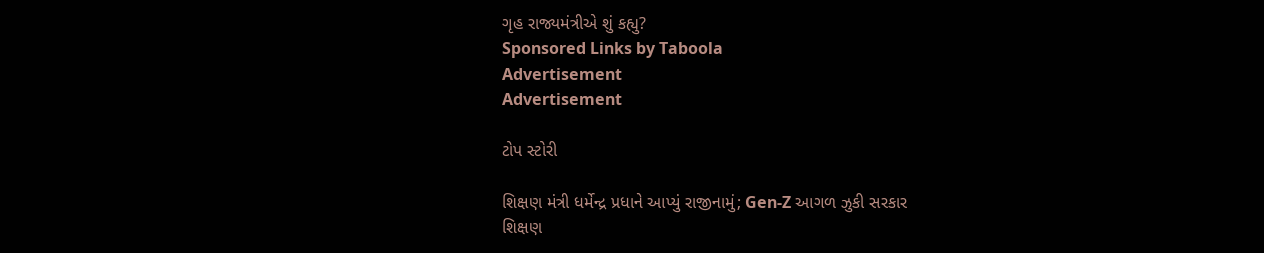ગૃહ રાજ્યમંત્રીએ શું કહ્યુ?
Sponsored Links by Taboola
Advertisement
Advertisement

ટોપ સ્ટોરી

શિક્ષણ મંત્રી ધર્મેન્દ્ર પ્રધાને આપ્યું રાજીનામું; Gen-Z આગળ ઝુકી સરકાર
શિક્ષણ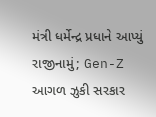મંત્રી ધર્મેન્દ્ર પ્રધાને આપ્યું રાજીનામું; Gen-Z આગળ ઝુકી સરકાર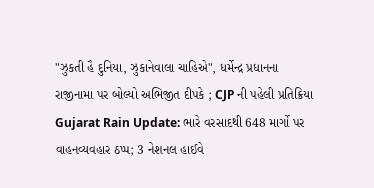"ઝુકતી હૈ દુનિયા, ઝુકાનેવાલા ચાહિએ", ધર્મેન્દ્ર પ્રધાનના રાજીનામા પર બોલ્યો અભિજીત દીપકે ; CJP ની પહેલી પ્રતિક્રિયા
Gujarat Rain Update: ભારે વરસાદથી 648 માર્ગો પર વાહનવ્યવહાર ઠપ્પ; 3 નેશનલ હાઈવે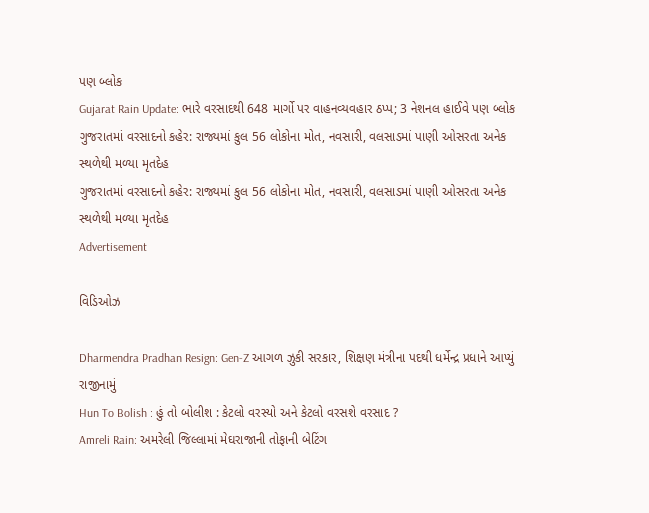પણ બ્લોક
Gujarat Rain Update: ભારે વરસાદથી 648 માર્ગો પર વાહનવ્યવહાર ઠપ્પ; 3 નેશનલ હાઈવે પણ બ્લોક
ગુજરાતમાં વરસાદનો કહેર: રાજ્યમાં કુલ 56 લોકોના મોત, નવસારી, વલસાડમાં પાણી ઓસરતા અનેક સ્થળેથી મળ્યા મૃતદેહ
ગુજરાતમાં વરસાદનો કહેર: રાજ્યમાં કુલ 56 લોકોના મોત, નવસારી, વલસાડમાં પાણી ઓસરતા અનેક સ્થળેથી મળ્યા મૃતદેહ
Advertisement

વિડિઓઝ

Dharmendra Pradhan Resign: Gen-Z આગળ ઝુકી સરકાર, શિક્ષણ મંત્રીના પદથી ધર્મેન્દ્ર પ્રધાને આપ્યું રાજીનામું
Hun To Bolish : હું તો બોલીશ : કેટલો વરસ્યો અને કેટલો વરસશે વરસાદ ?
Amreli Rain: અમરેલી જિલ્લામાં મેઘરાજાની તોફાની બેટિંગ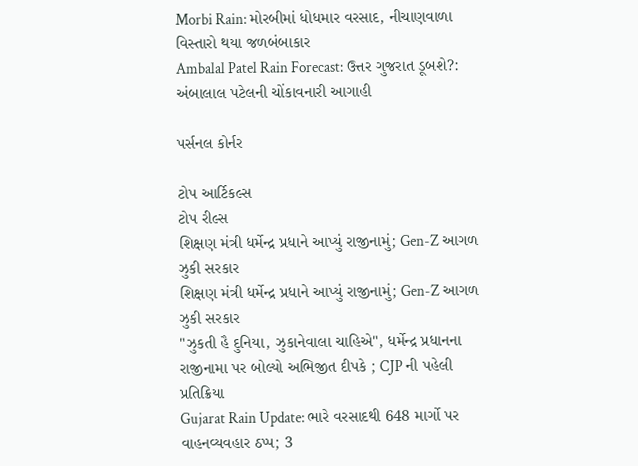Morbi Rain: મોરબીમાં ધોધમાર વરસાદ, નીચાણવાળા વિસ્તારો થયા જળબંબાકાર
Ambalal Patel Rain Forecast: ઉત્તર ગુજરાત ડૂબશે?: અંબાલાલ પટેલની ચોંકાવનારી આગાહી

પર્સનલ કોર્નર

ટોપ આર્ટિકલ્સ
ટોપ રીલ્સ
શિક્ષણ મંત્રી ધર્મેન્દ્ર પ્રધાને આપ્યું રાજીનામું; Gen-Z આગળ ઝુકી સરકાર
શિક્ષણ મંત્રી ધર્મેન્દ્ર પ્રધાને આપ્યું રાજીનામું; Gen-Z આગળ ઝુકી સરકાર
"ઝુકતી હૈ દુનિયા, ઝુકાનેવાલા ચાહિએ", ધર્મેન્દ્ર પ્રધાનના રાજીનામા પર બોલ્યો અભિજીત દીપકે ; CJP ની પહેલી પ્રતિક્રિયા
Gujarat Rain Update: ભારે વરસાદથી 648 માર્ગો પર વાહનવ્યવહાર ઠપ્પ; 3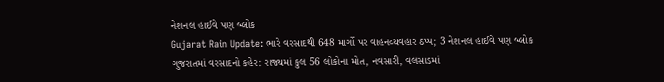નેશનલ હાઈવે પણ બ્લોક
Gujarat Rain Update: ભારે વરસાદથી 648 માર્ગો પર વાહનવ્યવહાર ઠપ્પ; 3 નેશનલ હાઈવે પણ બ્લોક
ગુજરાતમાં વરસાદનો કહેર: રાજ્યમાં કુલ 56 લોકોના મોત, નવસારી, વલસાડમાં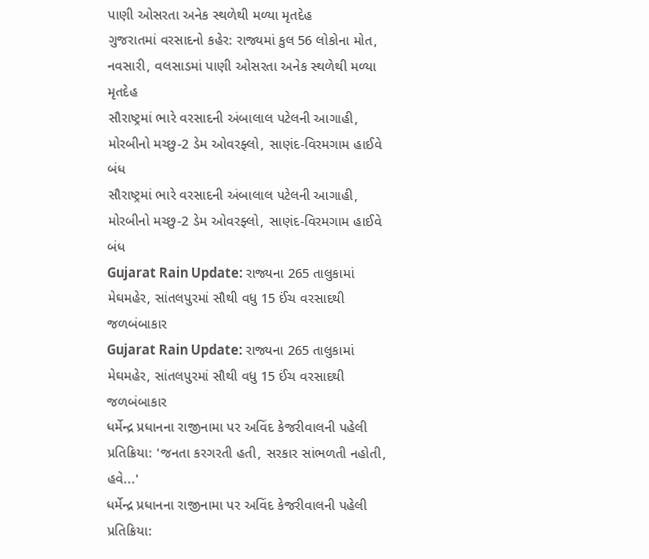પાણી ઓસરતા અનેક સ્થળેથી મળ્યા મૃતદેહ
ગુજરાતમાં વરસાદનો કહેર: રાજ્યમાં કુલ 56 લોકોના મોત, નવસારી, વલસાડમાં પાણી ઓસરતા અનેક સ્થળેથી મળ્યા મૃતદેહ
સૌરાષ્ટ્રમાં ભારે વરસાદની અંબાલાલ પટેલની આગાહી, મોરબીનો મચ્છુ-2 ડેમ ઓવરફ્લો, સાણંદ-વિરમગામ હાઈવે બંધ
સૌરાષ્ટ્રમાં ભારે વરસાદની અંબાલાલ પટેલની આગાહી, મોરબીનો મચ્છુ-2 ડેમ ઓવરફ્લો, સાણંદ-વિરમગામ હાઈવે બંધ
Gujarat Rain Update: રાજ્યના 265 તાલુકામાં મેઘમહેર, સાંતલપુરમાં સૌથી વધુ 15 ઈંચ વરસાદથી જળબંબાકાર
Gujarat Rain Update: રાજ્યના 265 તાલુકામાં મેઘમહેર, સાંતલપુરમાં સૌથી વધુ 15 ઈંચ વરસાદથી જળબંબાકાર
ધર્મેન્દ્ર પ્રધાનના રાજીનામા પર અવિંદ કેજરીવાલની પહેલી પ્રતિક્રિયા: 'જનતા કરગરતી હતી, સરકાર સાંભળતી નહોતી, હવે...'
ધર્મેન્દ્ર પ્રધાનના રાજીનામા પર અવિંદ કેજરીવાલની પહેલી પ્રતિક્રિયા: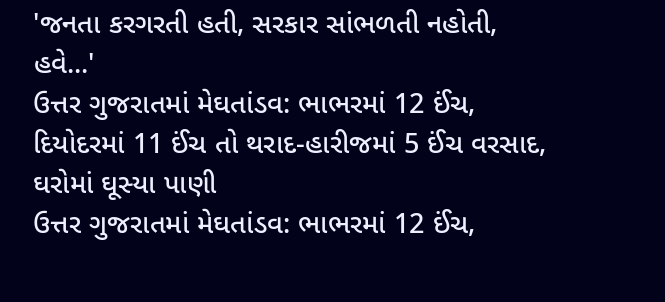'જનતા કરગરતી હતી, સરકાર સાંભળતી નહોતી, હવે...'
ઉત્તર ગુજરાતમાં મેઘતાંડવ: ભાભરમાં 12 ઈંચ, દિયોદરમાં 11 ઈંચ તો થરાદ-હારીજમાં 5 ઈંચ વરસાદ, ઘરોમાં ઘૂસ્યા પાણી
ઉત્તર ગુજરાતમાં મેઘતાંડવ: ભાભરમાં 12 ઈંચ,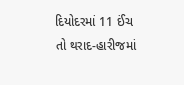દિયોદરમાં 11 ઈંચ તો થરાદ-હારીજમાં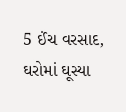5 ઈંચ વરસાદ, ઘરોમાં ઘૂસ્યા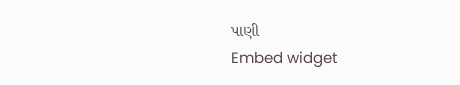પાણી
Embed widget